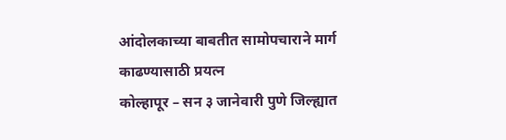आंदोलकाच्या बाबतीत सामोपचाराने मार्ग काढण्यासाठी प्रयत्न
कोल्हापूर – सन ३ जानेवारी पुणे जिल्ह्यात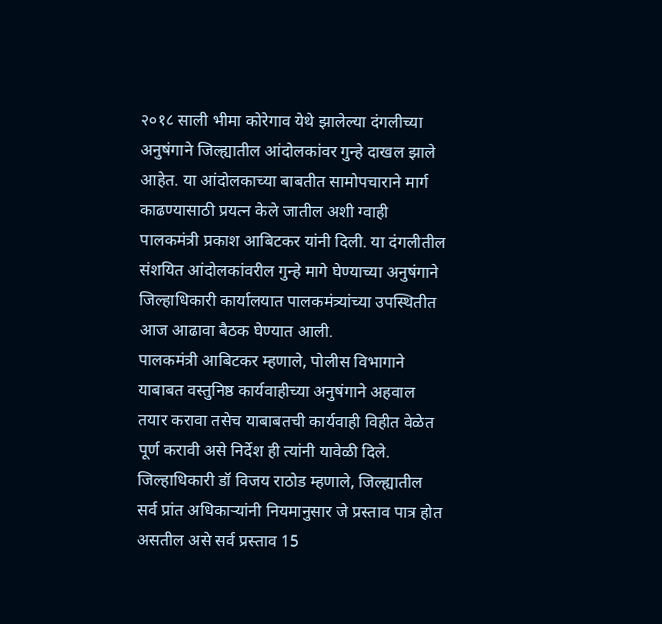२०१८ साली भीमा कोरेगाव येथे झालेल्या दंगलीच्या अनुषंगाने जिल्ह्यातील आंदोलकांवर गुन्हे दाखल झाले आहेत. या आंदोलकाच्या बाबतीत सामोपचाराने मार्ग काढण्यासाठी प्रयत्न केले जातील अशी ग्वाही पालकमंत्री प्रकाश आबिटकर यांनी दिली. या दंगलीतील संशयित आंदोलकांवरील गुन्हे मागे घेण्याच्या अनुषंगाने जिल्हाधिकारी कार्यालयात पालकमंत्र्यांच्या उपस्थितीत आज आढावा बैठक घेण्यात आली.
पालकमंत्री आबिटकर म्हणाले, पोलीस विभागाने याबाबत वस्तुनिष्ठ कार्यवाहीच्या अनुषंगाने अहवाल तयार करावा तसेच याबाबतची कार्यवाही विहीत वेळेत पूर्ण करावी असे निर्देश ही त्यांनी यावेळी दिले. जिल्हाधिकारी डॉ विजय राठोड म्हणाले, जिल्ह्यातील सर्व प्रांत अधिकाऱ्यांनी नियमानुसार जे प्रस्ताव पात्र होत असतील असे सर्व प्रस्ताव 15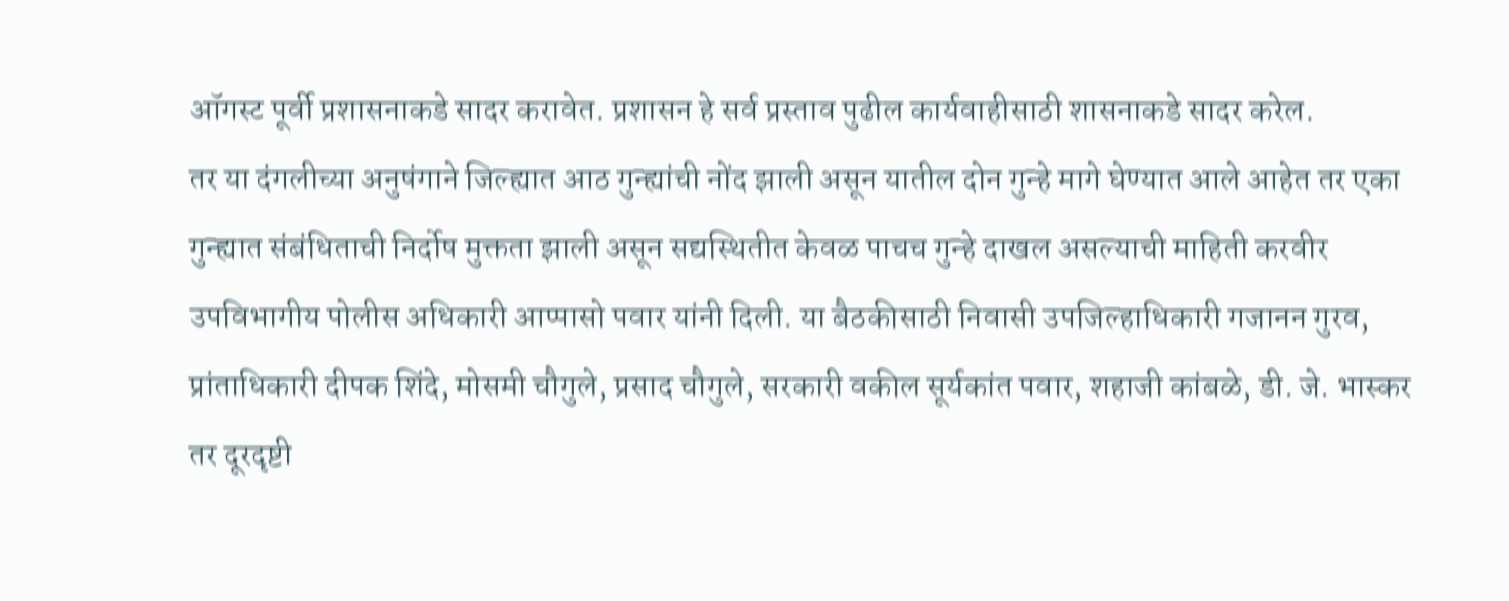ऑगस्ट पूर्वी प्रशासनाकडे सादर करावेत. प्रशासन हे सर्व प्रस्ताव पुढील कार्यवाहीसाठी शासनाकडे सादर करेल.
तर या दंगलीच्या अनुषंगाने जिल्ह्यात आठ गुन्ह्यांची नोंद झाली असून यातील दोन गुन्हे मागे घेण्यात आले आहेत तर एका गुन्ह्यात संबंधिताची निर्दोष मुक्तता झाली असून सद्यस्थितीत केवळ पाचच गुन्हे दाखल असल्याची माहिती करवीर उपविभागीय पोलीस अधिकारी आप्पासो पवार यांनी दिली. या बैठकीसाठी निवासी उपजिल्हाधिकारी गजानन गुरव, प्रांताधिकारी दीपक शिंदे, मोसमी चौगुले, प्रसाद चौगुले, सरकारी वकील सूर्यकांत पवार, शहाजी कांबळे, डी. जे. भास्कर तर दूरदृष्टी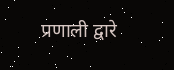प्रणाली द्वारे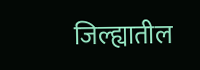जिल्ह्यातील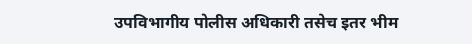उपविभागीय पोलीस अधिकारी तसेच इतर भीम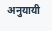अनुयायी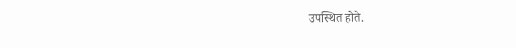उपस्थित होते.